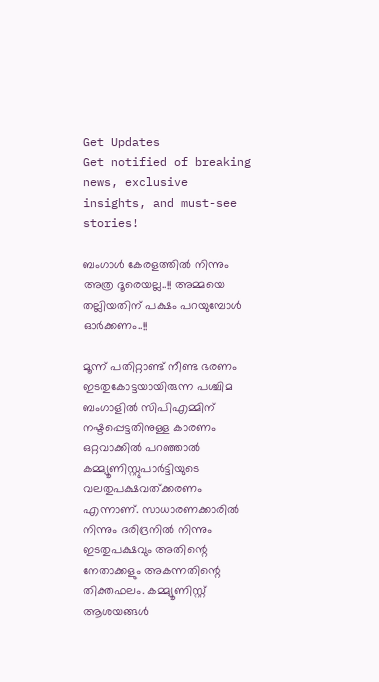Get Updates
Get notified of breaking news, exclusive insights, and must-see stories!

ബംഗാള്‍ കേരളത്തില്‍ നിന്നും അത്ര ദൂരെയല്ല..!! അമ്മയെ തല്ലിയതിന് പക്ഷം പറയുമ്പോള്‍ ഓര്‍ക്കണം..!!

മൂന്ന് പതിറ്റാണ്ട് നീണ്ട ഭരണം ഇടതുകോട്ടയായിരുന്ന പശ്ചിമ ബംഗാളില്‍ സിപിഎമ്മിന് നഷ്ടപ്പെട്ടതിനുള്ള കാരണം ഒറ്റവാക്കില്‍ പറഞ്ഞാല്‍ കമ്മ്യൂണിസ്റ്റുപാര്‍ട്ടിയുടെ വലതുപക്ഷവത്ക്കരണം എന്നാണ്. സാധാരണക്കാരില്‍ നിന്നും ദരിദ്രനില്‍ നിന്നും ഇടതുപക്ഷവും അതിന്റെ നേതാക്കളും അകന്നതിന്റെ തിക്തഫലം. കമ്മ്യൂണിസ്റ്റ് ആശയങ്ങള്‍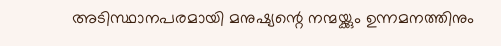അടിസ്ഥാനപരമായി മനുഷ്യന്റെ നന്മയ്ക്കും ഉന്നമനത്തിനും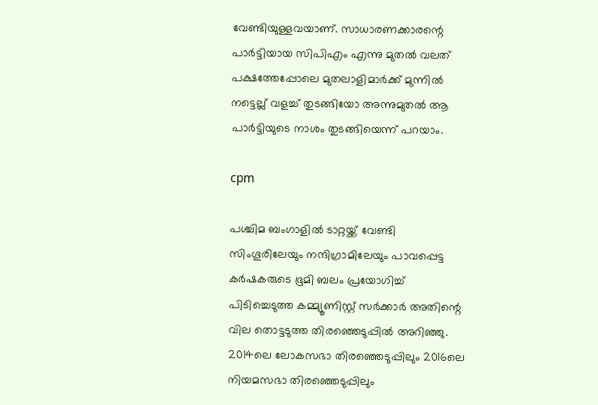വേണ്ടിയുള്ളവയാണ്. സാധാരണക്കാരന്റെ പാര്‍ട്ടിയായ സിപിഎം എന്നു മുതല്‍ വലത് പക്ഷത്തേപ്പോലെ മുതലാളിമാര്‍ക്ക് മുന്നില്‍ നട്ടെല്ല് വളച്ച് തുടങ്ങിയോ അന്നുമുതല്‍ ആ പാര്‍ട്ടിയുടെ നാശം തുടങ്ങിയെന്ന് പറയാം.

cpm

പശ്ചിമ ബംഗാളില്‍ ടാറ്റയ്ക്ക് വേണ്ടി സിംഗൂരിലേയും നന്ദിഗ്രാമിലേയും പാവപ്പെട്ട കര്‍ഷകരുടെ ഭൂമി ബലം പ്രയോഗിച്ച് പിടിച്ചെടുത്ത കമ്മ്യൂണിസ്റ്റ് സര്‍ക്കാര്‍ അതിന്റെ വില തൊട്ടടുത്ത തിരഞ്ഞെടുപ്പില്‍ അറിഞ്ഞു. 2014ലെ ലോകസഭാ തിരഞ്ഞെടുപ്പിലും 2016ലെ നിയമസഭാ തിരഞ്ഞെടുപ്പിലും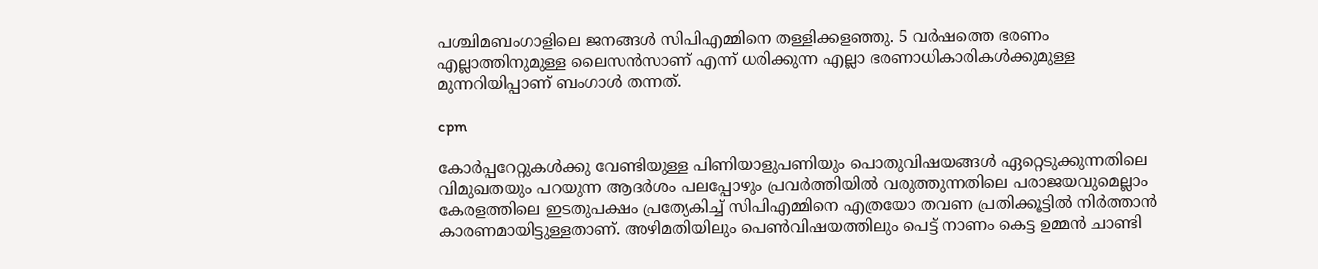പശ്ചിമബംഗാളിലെ ജനങ്ങള്‍ സിപിഎമ്മിനെ തള്ളിക്കളഞ്ഞു. 5 വര്‍ഷത്തെ ഭരണം എല്ലാത്തിനുമുള്ള ലൈസന്‍സാണ് എന്ന് ധരിക്കുന്ന എല്ലാ ഭരണാധികാരികള്‍ക്കുമുള്ള മുന്നറിയിപ്പാണ് ബംഗാള്‍ തന്നത്.

cpm

കോര്‍പ്പറേറ്റുകള്‍ക്കു വേണ്ടിയുള്ള പിണിയാളുപണിയും പൊതുവിഷയങ്ങള്‍ ഏറ്റെടുക്കുന്നതിലെ വിമുഖതയും പറയുന്ന ആദര്‍ശം പലപ്പോഴും പ്രവര്‍ത്തിയില്‍ വരുത്തുന്നതിലെ പരാജയവുമെല്ലാം കേരളത്തിലെ ഇടതുപക്ഷം പ്രത്യേകിച്ച് സിപിഎമ്മിനെ എത്രയോ തവണ പ്രതിക്കൂട്ടില്‍ നിര്‍ത്താന്‍ കാരണമായിട്ടുള്ളതാണ്. അഴിമതിയിലും പെണ്‍വിഷയത്തിലും പെട്ട് നാണം കെട്ട ഉമ്മന്‍ ചാണ്ടി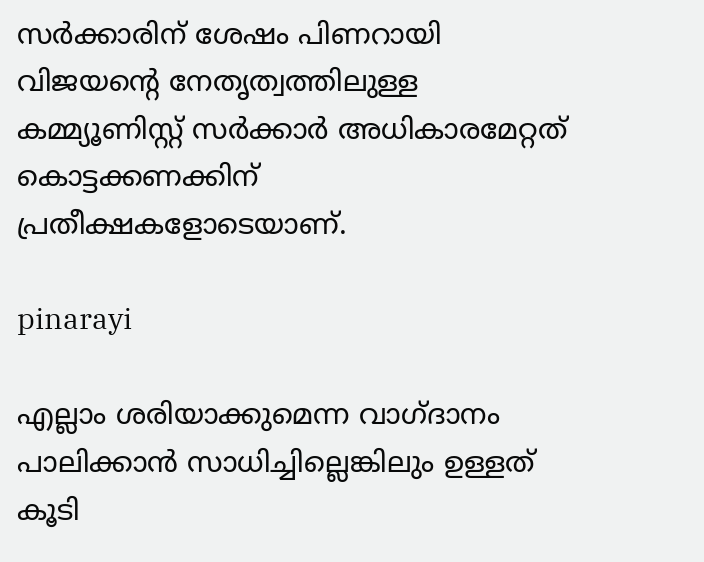സര്‍ക്കാരിന് ശേഷം പിണറായി വിജയന്റെ നേതൃത്വത്തിലുള്ള കമ്മ്യൂണിസ്റ്റ് സര്‍ക്കാര്‍ അധികാരമേറ്റത് കൊട്ടക്കണക്കിന് പ്രതീക്ഷകളോടെയാണ്.

pinarayi

എല്ലാം ശരിയാക്കുമെന്ന വാഗ്ദാനം പാലിക്കാന്‍ സാധിച്ചില്ലെങ്കിലും ഉള്ളത് കൂടി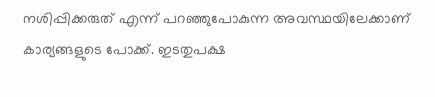നശിപ്പിക്കരുത് എന്ന് പറഞ്ഞുപോകുന്ന അവസ്ഥയിലേക്കാണ് കാര്യങ്ങളുടെ പോക്ക്. ഇടതുപക്ഷ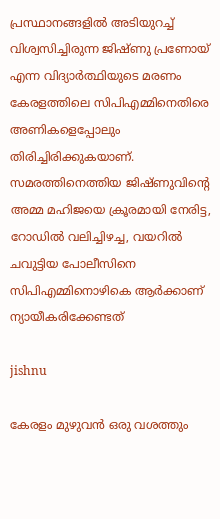പ്രസ്ഥാനങ്ങളില്‍ അടിയുറച്ച് വിശ്വസിച്ചിരുന്ന ജിഷ്ണു പ്രണോയ് എന്ന വിദ്യാര്‍ത്ഥിയുടെ മരണം കേരളത്തിലെ സിപിഎമ്മിനെതിരെ അണികളെപ്പോലും തിരിച്ചിരിക്കുകയാണ്. സമരത്തിനെത്തിയ ജിഷ്ണുവിന്റെ അമ്മ മഹിജയെ ക്രൂരമായി നേരിട്ട, റോഡില്‍ വലിച്ചിഴച്ച, വയറില്‍ ചവുട്ടിയ പോലീസിനെ സിപിഎമ്മിനൊഴികെ ആര്‍ക്കാണ് ന്യായീകരിക്കേണ്ടത്

jishnu

കേരളം മുഴുവന്‍ ഒരു വശത്തും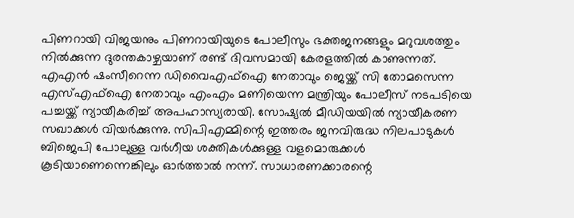പിണറായി വിജയനും പിണറായിയുടെ പോലീസും ഭക്തജനങ്ങളും മറുവശത്തും നില്‍ക്കുന്ന ദുരന്തകാഴ്ചയാണ് രണ്ട് ദിവസമായി കേരളത്തില്‍ കാണുന്നത്. എഎന്‍ ഷംസീറെന്ന ഡിവൈഎഫ്‌ഐ നേതാവും ജെയ്ക്ക് സി തോമസെന്ന എസ്എഫ്‌ഐ നേതാവും എംഎം മണിയെന്ന മന്ത്രിയും പോലീസ് നടപടിയെ പച്ചയ്ക്ക് ന്യായീകരിച്ച് അപഹാസ്യരായി. സോഷ്യല്‍ മീഡിയയില്‍ ന്യായീകരണ സഖാക്കള്‍ വിയര്‍ക്കുന്നു. സിപിഎമ്മിന്റെ ഇത്തരം ജനവിരുദ്ധ നിലപാടുകള്‍ ബിജെപി പോലുള്ള വര്‍ഗീയ ശക്തികള്‍ക്കുള്ള വളമൊരുക്കള്‍ കൂടിയാണെന്നെങ്കിലും ഓര്‍ത്താല്‍ നന്ന്. സാധാരണക്കാരന്റെ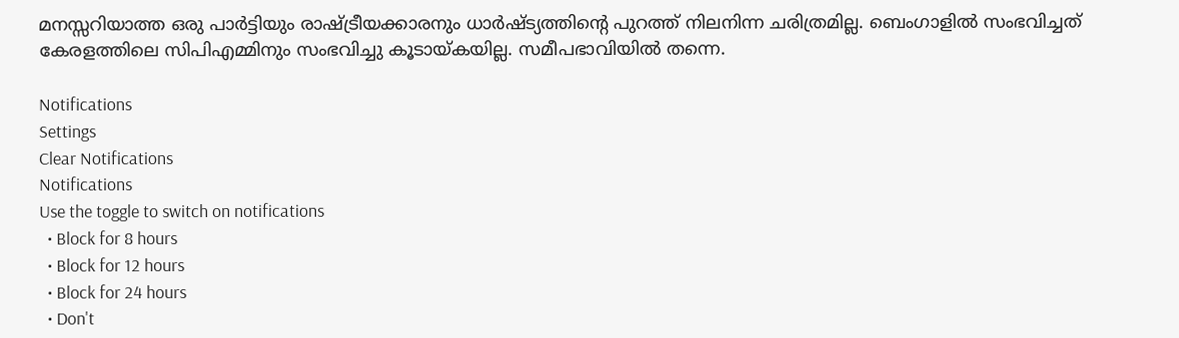മനസ്സറിയാത്ത ഒരു പാര്‍ട്ടിയും രാഷ്ട്രീയക്കാരനും ധാര്‍ഷ്ട്യത്തിന്റെ പുറത്ത് നിലനിന്ന ചരിത്രമില്ല. ബെംഗാളില്‍ സംഭവിച്ചത് കേരളത്തിലെ സിപിഎമ്മിനും സംഭവിച്ചു കൂടായ്കയില്ല. സമീപഭാവിയില്‍ തന്നെ.

Notifications
Settings
Clear Notifications
Notifications
Use the toggle to switch on notifications
  • Block for 8 hours
  • Block for 12 hours
  • Block for 24 hours
  • Don't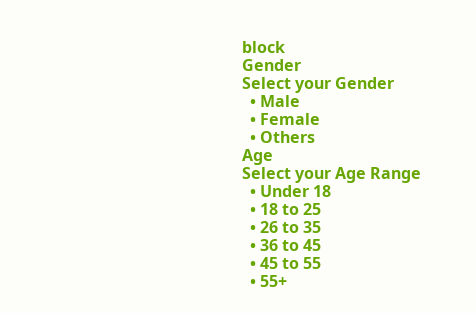block
Gender
Select your Gender
  • Male
  • Female
  • Others
Age
Select your Age Range
  • Under 18
  • 18 to 25
  • 26 to 35
  • 36 to 45
  • 45 to 55
  • 55+